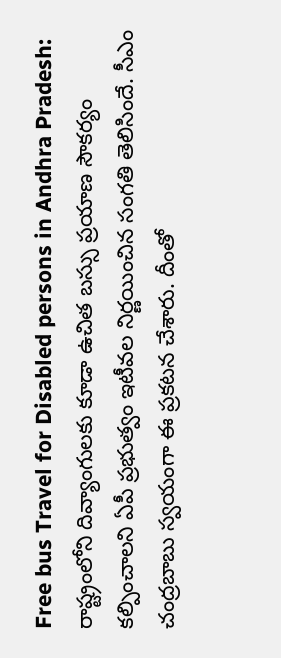Free bus Travel for Disabled persons in Andhra Pradesh: రాష్ట్రంలోని దివ్యాంగులకు కూడా ఉచిత బస్సు ప్రయాణ సౌకర్యం కల్పించాలని ఏపీ ప్రభుత్వం ఇటీవల నిర్ణయించిన సంగతి తెలిసిందే. సీఎం చంద్రబాబు స్వయంగా ఈ ప్రకటన చేశారు. దీంతో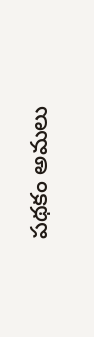పథకం అమలు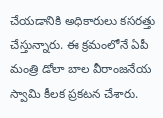చేయడానికి అధికారులు కసరత్తు చేస్తున్నారు. ఈ క్రమంలోనే ఏపీ మంత్రి డోలా బాల వీరాంజనేయ స్వామి కీలక ప్రకటన చేశారు.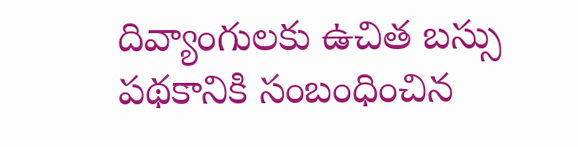దివ్యాంగులకు ఉచిత బస్సు పథకానికి సంబంధించిన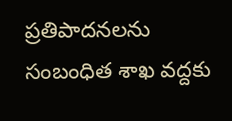ప్రతిపాదనలను సంబంధిత శాఖ వద్దకు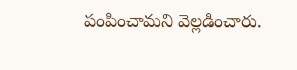పంపించామని వెల్లడించారు.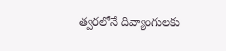త్వరలోనే దివ్యాంగులకు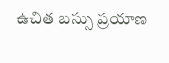ఉచిత బస్సు ప్రయాణ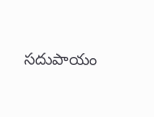సదుపాయం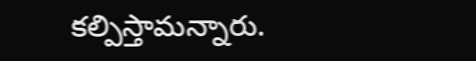కల్పిస్తామన్నారు.